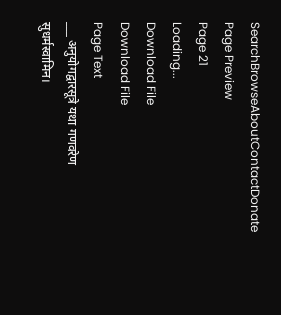SearchBrowseAboutContactDonate
Page Preview
Page 21
Loading...
Download File
Download File
Page Text
___ अनुयोगद्वारसूत्रे यथा गणवरेण सुधर्मस्वामिन।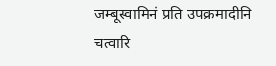जम्बूस्वामिनं प्रति उपक्रमादीनि चत्वारि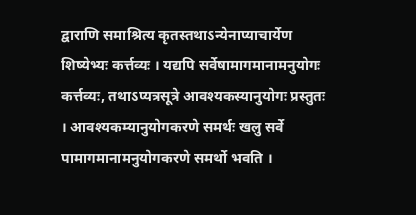द्वाराणि समाश्रित्य कृतस्तथाऽन्येनाप्याचार्येण शिष्येभ्यः कर्त्तव्यः । यद्यपि सर्वेषामागमानामनुयोगः कर्त्तव्यः, तथाऽप्यत्रसूत्रे आवश्यकस्यानुयोगः प्रस्तुतः । आवश्यकम्यानुयोगकरणे समर्थः खलु सर्वे पामागमानामनुयोगकरणे समर्थो भवति ।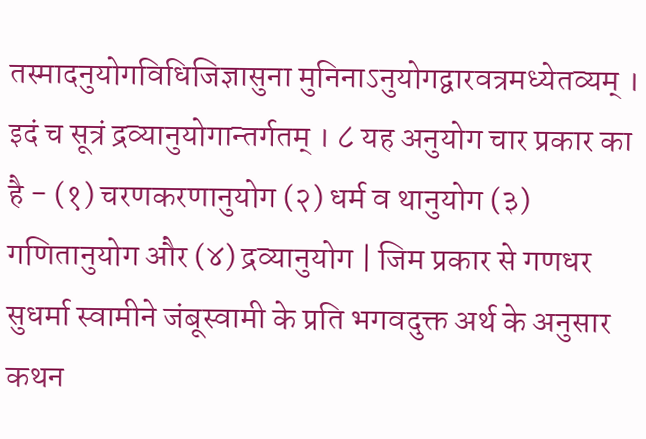तस्मादनुयोगविधिजिज्ञासुना मुनिनाऽनुयोगद्वारवत्रमध्येतव्यम् । इदं च सूत्रं द्रव्यानुयोगान्तर्गतम् । ८ यह अनुयोग चार प्रकार का है - (१) चरणकरणानुयोग (२) धर्म व थानुयोग (३) गणितानुयोग और (४) द्रव्यानुयोग | जिम प्रकार से गणधर सुधर्मा स्वामीने जंबूस्वामी के प्रति भगवदुक्त अर्थ के अनुसार कथन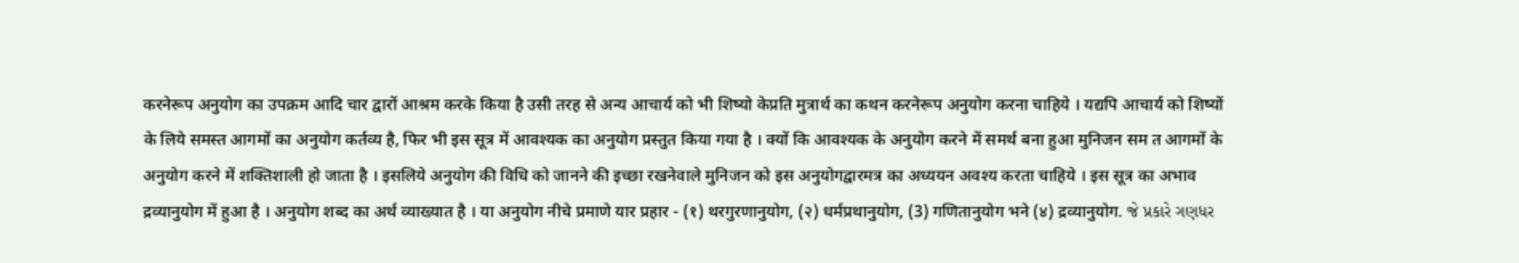करनेरूप अनुयोग का उपक्रम आदि चार द्वारों आश्रम करके किया है उसी तरह से अन्य आचार्य को भी शिष्यो केप्रति मुत्रार्थ का कथन करनेरूप अनुयोग करना चाहिये । यद्यपि आचार्य को शिष्यों के लिये समस्त आगमों का अनुयोग कर्तव्य है, फिर भी इस सूत्र में आवश्यक का अनुयोग प्रस्तुत किया गया है । क्यों कि आवश्यक के अनुयोग करने में समर्थ बना हुआ मुनिजन सम त आगमों के अनुयोग करने में शक्तिशाली हो जाता है । इसलिये अनुयोग की विधि को जानने की इच्छा रखनेवाले मुनिजन को इस अनुयोगद्वारमत्र का अध्ययन अवश्य करता चाहिये । इस सूत्र का अभाव द्रव्यानुयोग में हुआ है । अनुयोग शब्द का अर्थ व्याख्यात है । या अनुयोग नीचे प्रमाणे यार प्रहार - (१) थरगुरणानुयोग, (२) धर्मप्रथानुयोग, (3) गणितानुयोग भने (४) द्रव्यानुयोग. જે પ્રકારે ગણધર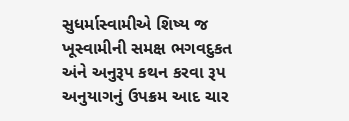સુધર્માસ્વામીએ શિષ્ય જ ખૂસ્વામીની સમક્ષ ભગવદુકત અંને અનુરૂપ કથન કરવા રૂપ અનુયાગનું ઉપક્રમ આદ ચાર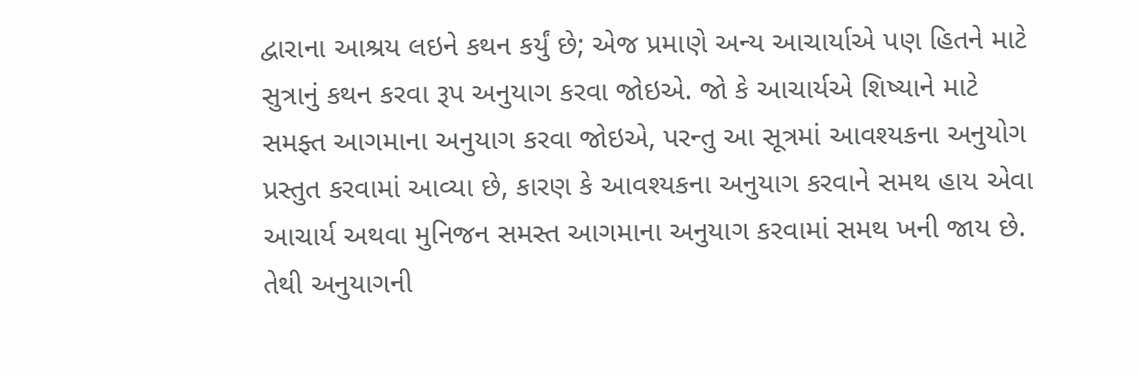દ્વારાના આશ્રય લઇને કથન કર્યું છે; એજ પ્રમાણે અન્ય આચાર્યાએ પણ હિતને માટે સુત્રાનું કથન કરવા રૂપ અનુયાગ કરવા જોઇએ. જો કે આચાર્યએ શિષ્યાને માટે સમફ્ત આગમાના અનુયાગ કરવા જોઇએ, પરન્તુ આ સૂત્રમાં આવશ્યકના અનુયોગ પ્રસ્તુત કરવામાં આવ્યા છે, કારણ કે આવશ્યકના અનુયાગ કરવાને સમથ હાય એવા આચાર્ય અથવા મુનિજન સમસ્ત આગમાના અનુયાગ કરવામાં સમથ ખની જાય છે. તેથી અનુયાગની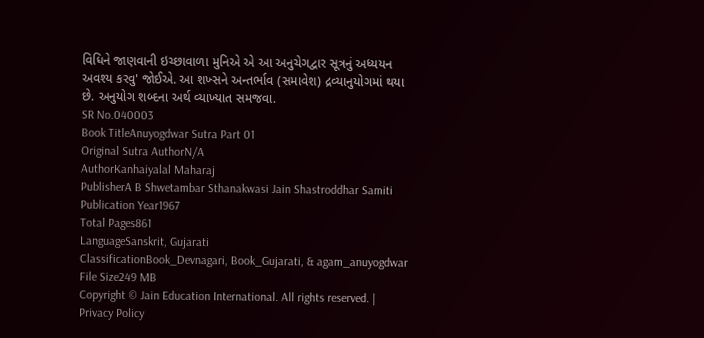વિધિને જાણવાની ઇચ્છાવાળા મુનિએ એ આ અનુચેગદ્વાર સૂત્રનું અધ્યયન અવશ્ય કરવુ' જોઈએ. આ શખ્સને અન્તર્ભાવ (સમાવેશ) દ્રવ્યાનુયોગમાં થયા છે. અનુયોગ શબ્દના અર્થ વ્યાખ્યાત સમજવા.
SR No.040003
Book TitleAnuyogdwar Sutra Part 01
Original Sutra AuthorN/A
AuthorKanhaiyalal Maharaj
PublisherA B Shwetambar Sthanakwasi Jain Shastroddhar Samiti
Publication Year1967
Total Pages861
LanguageSanskrit, Gujarati
ClassificationBook_Devnagari, Book_Gujarati, & agam_anuyogdwar
File Size249 MB
Copyright © Jain Education International. All rights reserved. | Privacy Policy